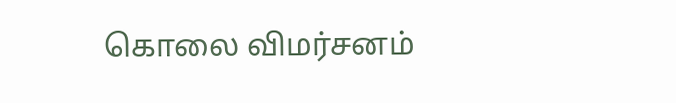கொலை விமர்சனம்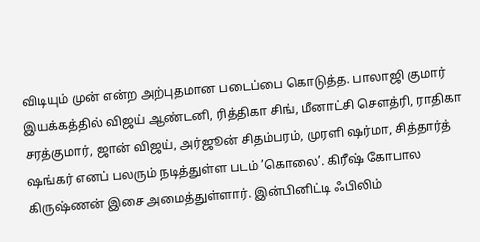விடியும் முன் என்ற அற்புதமான படைப்பை கொடுத்த. பாலாஜி குமார் இயக்கத்தில் விஜய் ஆண்டனி, ரித்திகா சிங், மீனாட்சி சௌத்ரி, ராதிகா சரத்குமார், ஜான் விஜய், அர்ஜூன் சிதம்பரம், முரளி ஷர்மா, சித்தார்த் ஷங்கர் எனப் பலரும் நடித்துள்ள படம் ’கொலை’. கிரீஷ் கோபால கிருஷ்ணன் இசை அமைத்துள்ளார். இன்பினிட்டி ஃபிலிம்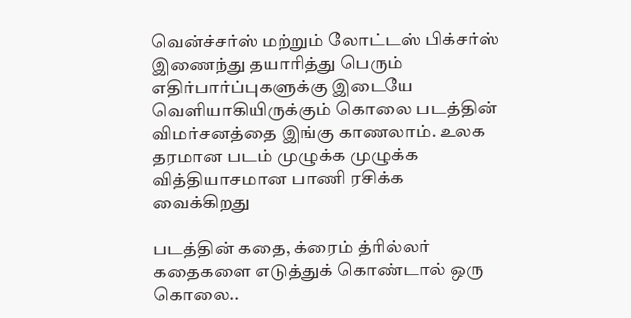வென்ச்சர்ஸ் மற்றும் லோட்டஸ் பிக்சர்ஸ் இணைந்து தயாரித்து பெரும் எதிர்பார்ப்புகளுக்கு இடையே வெளியாகியிருக்கும் கொலை படத்தின் விமர்சனத்தை இங்கு காணலாம். உலக தரமான படம் முழுக்க முழுக்க வித்தியாசமான பாணி ரசிக்க வைக்கிறது

படத்தின் கதை, க்ரைம் த்ரில்லர் கதைகளை எடுத்துக் கொண்டால் ஒரு கொலை..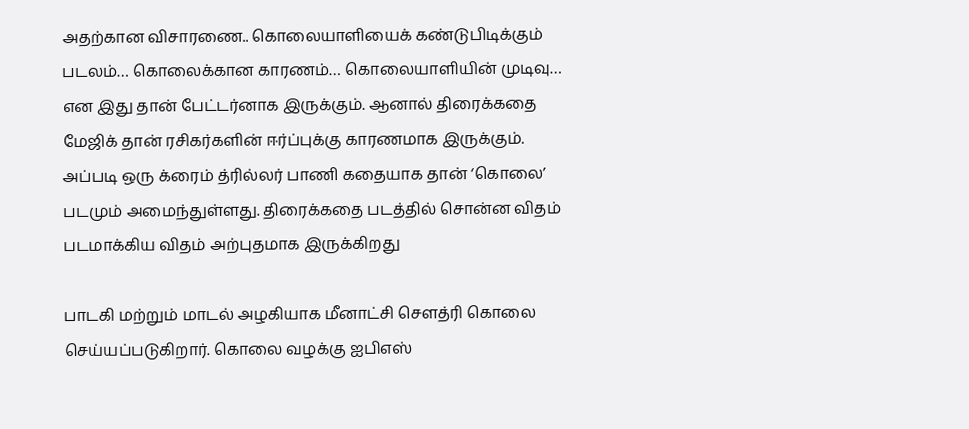அதற்கான விசாரணை.. கொலையாளியைக் கண்டுபிடிக்கும் படலம்… கொலைக்கான காரணம்… கொலையாளியின் முடிவு… என இது தான் பேட்டர்னாக இருக்கும். ஆனால் திரைக்கதை மேஜிக் தான் ரசிகர்களின் ஈர்ப்புக்கு காரணமாக இருக்கும். அப்படி ஒரு க்ரைம் த்ரில்லர் பாணி கதையாக தான் ‘கொலை’ படமும் அமைந்துள்ளது. திரைக்கதை படத்தில் சொன்ன விதம் படமாக்கிய விதம் அற்புதமாக இருக்கிறது

பாடகி மற்றும் மாடல் அழகியாக மீனாட்சி சௌத்ரி கொலை செய்யப்படுகிறார். கொலை வழக்கு ஐபிஎஸ்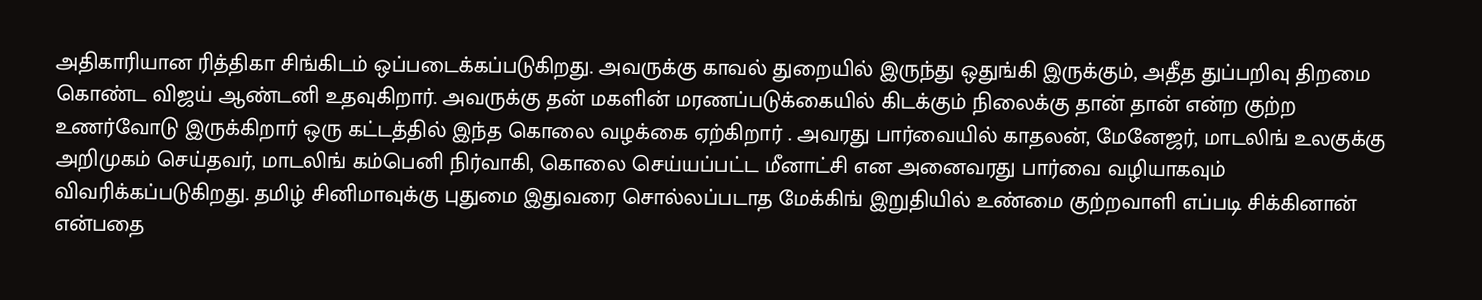அதிகாரியான ரித்திகா சிங்கிடம் ஒப்படைக்கப்படுகிறது. அவருக்கு காவல் துறையில் இருந்து ஒதுங்கி இருக்கும், அதீத துப்பறிவு திறமை கொண்ட விஜய் ஆண்டனி உதவுகிறார். அவருக்கு தன் மகளின் மரணப்படுக்கையில் கிடக்கும் நிலைக்கு தான் தான் என்ற குற்ற உணர்வோடு இருக்கிறார் ஒரு கட்டத்தில் இந்த கொலை வழக்கை ஏற்கிறார் . அவரது பார்வையில் காதலன், மேனேஜர், மாடலிங் உலகுக்கு அறிமுகம் செய்தவர், மாடலிங் கம்பெனி நிர்வாகி, கொலை செய்யப்பட்ட மீனாட்சி என அனைவரது பார்வை வழியாகவும் விவரிக்கப்படுகிறது. தமிழ் சினிமாவுக்கு புதுமை இதுவரை சொல்லப்படாத மேக்கிங் இறுதியில் உண்மை குற்றவாளி எப்படி சிக்கினான் என்பதை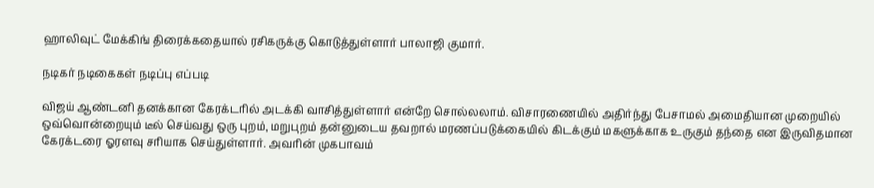ஹாலிவுட் மேக்கிங் திரைக்கதையால் ரசிகருக்கு கொடுத்துள்ளார் பாலாஜி குமார்.

நடிகர் நடிகைகள் நடிப்பு எப்படி

விஜய் ஆண்டனி தனக்கான கேரக்டரில் அடக்கி வாசித்துள்ளார் என்றே சொல்லலாம். விசாரணையில் அதிர்ந்து பேசாமல் அமைதியான முறையில் ஒவ்வொன்றையும் டீல் செய்வது ஒரு புறம், மறுபுறம் தன்னுடைய தவறால் மரணப்படுக்கையில் கிடக்கும் மகளுக்காக உருகும் தந்தை என இருவிதமான கேரக்டரை ஓரளவு சரியாக செய்துள்ளார். அவரின் முகபாவம்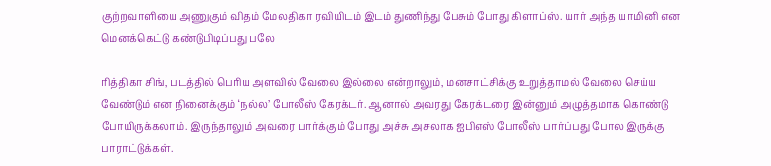குற்றவாளியை அணுகும் விதம் மேலதிகா ரவியிடம் இடம் துணிந்து பேசும் போது கிளாப்ஸ். யார் அந்த யாமினி என மெனக்கெட்டு கண்டுபிடிப்பது பலே

ரித்திகா சிங், படத்தில் பெரிய அளவில் வேலை இல்லை என்றாலும், மனசாட்சிக்கு உறுத்தாமல் வேலை செய்ய வேண்டும் என நினைக்கும் ‘நல்ல’ போலீஸ் கேரக்டர். ஆனால் அவரது கேரக்டரை இன்னும் அழுத்தமாக கொண்டு போயிருக்கலாம். இருந்தாலும் அவரை பார்க்கும் போது அச்சு அசலாக ஐபிஎஸ் போலீஸ் பார்ப்பது போல இருக்கு பாராட்டுக்கள்.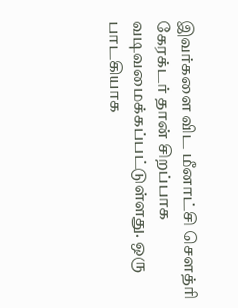இவர்களை விட மீனாட்சி சௌத்ரி கேரக்டர் தான் சிறப்பாக வடிவமைக்கப்பட்டுள்ளது. ஒரு பாடகியாக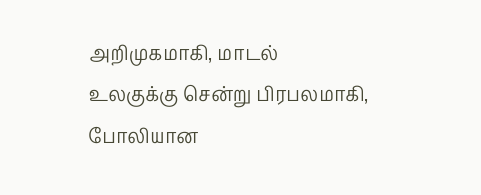அறிமுகமாகி, மாடல் உலகுக்கு சென்று பிரபலமாகி, போலியான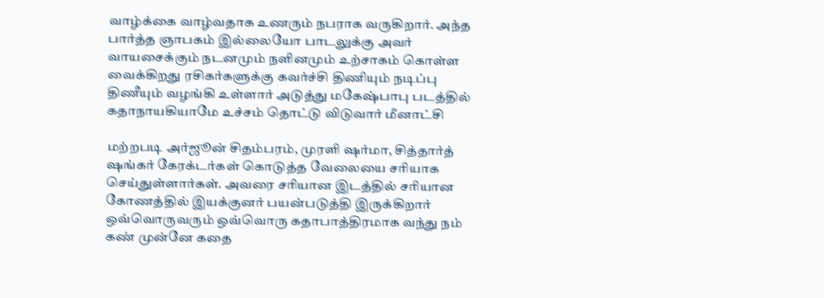வாழ்க்கை வாழ்வதாக உணரும் நபராக வருகிறார். அந்த பார்த்த ஞாபகம் இல்லையோ பாடலுக்கு அவர் வாயசைக்கும் நடனமும் நளினமும் உற்சாகம் கொள்ள வைக்கிறது ரசிகர்களுக்கு கவர்ச்சி திணியும் நடிப்பு திணீயும் வழங்கி உள்ளார் அடுத்து மகேஷ்பாபு படத்தில் கதாநாயகியாமே உச்சம் தொட்டு விடுவார் மீனாட்சி

மற்றபடி அர்ஜூன் சிதம்பரம், முரளி ஷர்மா, சித்தார்த் ஷங்கர் கேரக்டர்கள் கொடுத்த வேலையை சரியாக செய்துள்ளார்கள். அவரை சரியான இடத்தில் சரியான கோணத்தில் இயக்குனர் பயன்படுத்தி இருக்கிறார் ஒவ்வொருவரும் ஒவ்வொரு கதாபாத்திரமாக வந்து நம் கண் முன்னே கதை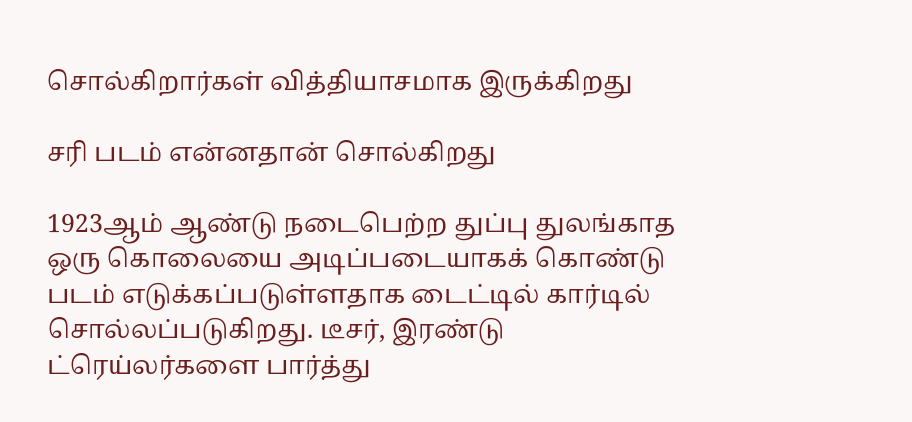சொல்கிறார்கள் வித்தியாசமாக இருக்கிறது

சரி படம் என்னதான் சொல்கிறது

1923ஆம் ஆண்டு நடைபெற்ற துப்பு துலங்காத ஒரு கொலையை அடிப்படையாகக் கொண்டு படம் எடுக்கப்படுள்ளதாக டைட்டில் கார்டில் சொல்லப்படுகிறது. டீசர், இரண்டு ட்ரெய்லர்களை பார்த்து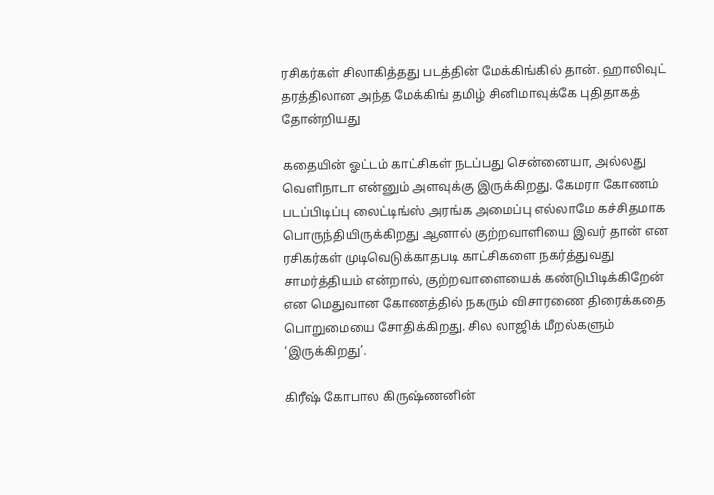ரசிகர்கள் சிலாகித்தது படத்தின் மேக்கிங்கில் தான். ஹாலிவுட் தரத்திலான அந்த மேக்கிங் தமிழ் சினிமாவுக்கே புதிதாகத் தோன்றியது

கதையின் ஓட்டம் காட்சிகள் நடப்பது சென்னையா, அல்லது வெளிநாடா என்னும் அளவுக்கு இருக்கிறது. கேமரா கோணம் படப்பிடிப்பு லைட்டிங்ஸ் அரங்க அமைப்பு எல்லாமே கச்சிதமாக பொருந்தியிருக்கிறது ஆனால் குற்றவாளியை இவர் தான் என ரசிகர்கள் முடிவெடுக்காதபடி காட்சிகளை நகர்த்துவது சாமர்த்தியம் என்றால், குற்றவாளையைக் கண்டுபிடிக்கிறேன் என மெதுவான கோணத்தில் நகரும் விசாரணை திரைக்கதை பொறுமையை சோதிக்கிறது. சில லாஜிக் மீறல்களும் ‘இருக்கிறது’.

கிரீஷ் கோபால கிருஷ்ணனின்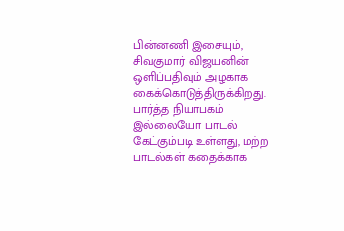பின்னணி இசையும், சிவகுமார் விஜயனின் ஒளிப்பதிவும் அழகாக கைக்கொடுத்திருக்கிறது. பார்த்த நியாபகம் இல்லையோ பாடல் கேட்கும்படி உள்ளது, மற்ற பாடல்கள் கதைக்காக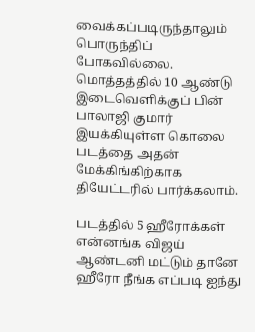வைக்கப்படிருந்தாலும் பொருந்திப் போகவில்லை. மொத்தத்தில் 10 ஆண்டு இடைவெளிக்குப் பின் பாலாஜி குமார் இயக்கியுள்ள கொலை படத்தை அதன் மேக்கிங்கிற்காக தியேட்டரில் பார்க்கலாம்.

படத்தில் 5 ஹீரோக்கள் என்னங்க விஜய் ஆண்டனி மட்டும் தானே ஹீரோ நீங்க எப்படி ஐந்து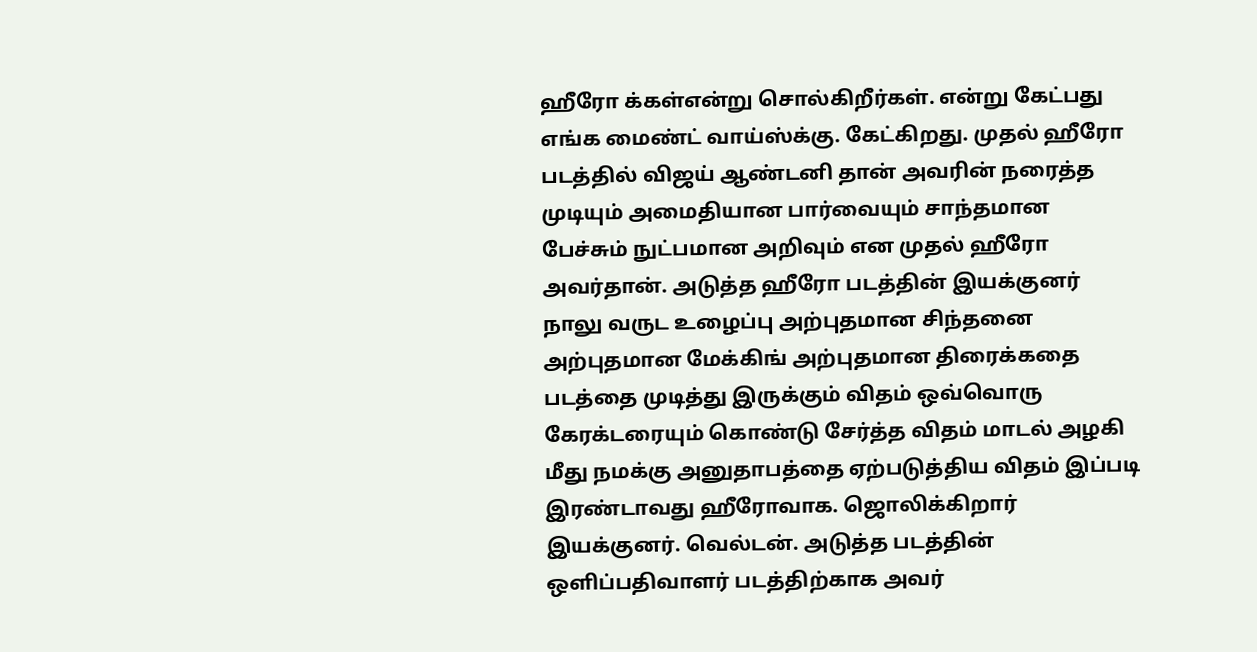ஹீரோ க்கள்என்று சொல்கிறீர்கள். என்று கேட்பது எங்க மைண்ட் வாய்ஸ்க்கு. கேட்கிறது. முதல் ஹீரோ படத்தில் விஜய் ஆண்டனி தான் அவரின் நரைத்த முடியும் அமைதியான பார்வையும் சாந்தமான பேச்சும் நுட்பமான அறிவும் என முதல் ஹீரோ அவர்தான். அடுத்த ஹீரோ படத்தின் இயக்குனர் நாலு வருட உழைப்பு அற்புதமான சிந்தனை அற்புதமான மேக்கிங் அற்புதமான திரைக்கதை படத்தை முடித்து இருக்கும் விதம் ஒவ்வொரு கேரக்டரையும் கொண்டு சேர்த்த விதம் மாடல் அழகி மீது நமக்கு அனுதாபத்தை ஏற்படுத்திய விதம் இப்படி இரண்டாவது ஹீரோவாக. ஜொலிக்கிறார் இயக்குனர். வெல்டன். அடுத்த படத்தின் ஒளிப்பதிவாளர் படத்திற்காக அவர்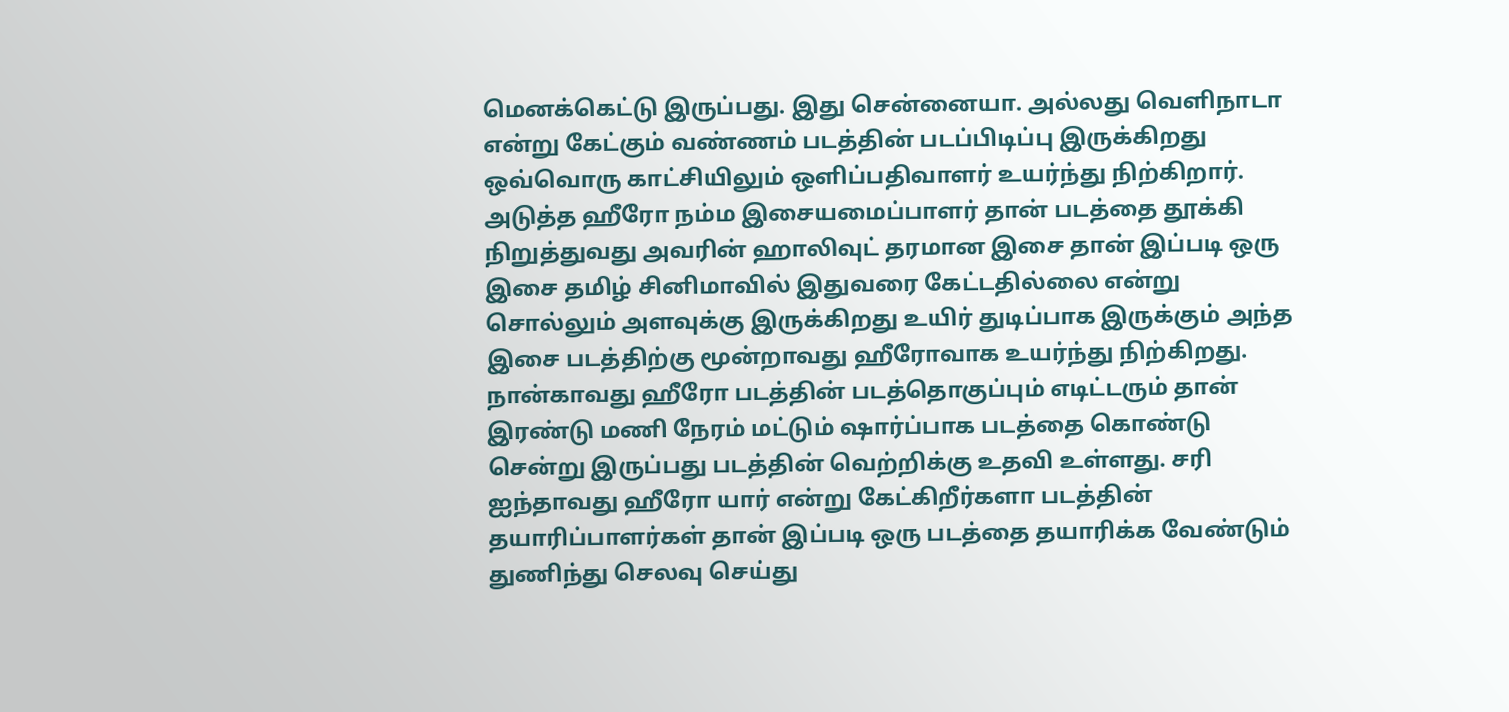மெனக்கெட்டு இருப்பது. இது சென்னையா. அல்லது வெளிநாடா என்று கேட்கும் வண்ணம் படத்தின் படப்பிடிப்பு இருக்கிறது ஒவ்வொரு காட்சியிலும் ஒளிப்பதிவாளர் உயர்ந்து நிற்கிறார். அடுத்த ஹீரோ நம்ம இசையமைப்பாளர் தான் படத்தை தூக்கி நிறுத்துவது அவரின் ஹாலிவுட் தரமான இசை தான் இப்படி ஒரு இசை தமிழ் சினிமாவில் இதுவரை கேட்டதில்லை என்று சொல்லும் அளவுக்கு இருக்கிறது உயிர் துடிப்பாக இருக்கும் அந்த இசை படத்திற்கு மூன்றாவது ஹீரோவாக உயர்ந்து நிற்கிறது. நான்காவது ஹீரோ படத்தின் படத்தொகுப்பும் எடிட்டரும் தான் இரண்டு மணி நேரம் மட்டும் ஷார்ப்பாக படத்தை கொண்டு சென்று இருப்பது படத்தின் வெற்றிக்கு உதவி உள்ளது. சரி ஐந்தாவது ஹீரோ யார் என்று கேட்கிறீர்களா படத்தின் தயாரிப்பாளர்கள் தான் இப்படி ஒரு படத்தை தயாரிக்க வேண்டும் துணிந்து செலவு செய்து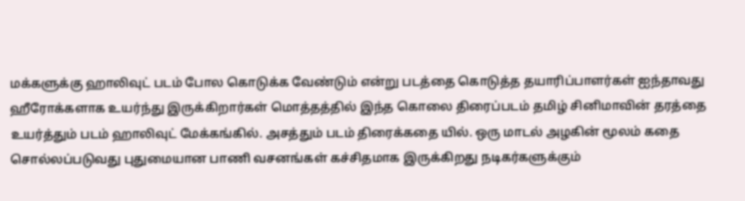மக்களுக்கு ஹாலிவுட் படம் போல கொடுக்க வேண்டும் என்று படத்தை கொடுத்த தயாரிப்பாளர்கள் ஐந்தாவது ஹீரோக்களாக உயர்ந்து இருக்கிறார்கள் மொத்தத்தில் இந்த கொலை திரைப்படம் தமிழ் சினிமாவின் தரத்தை உயர்த்தும் படம் ஹாலிவுட் மேக்கங்கில். அசத்தும் படம் திரைக்கதை யில். ஒரு மாடல் அழகின் மூலம் கதை சொல்லப்படுவது புதுமையான பாணி வசனங்கள் கச்சிதமாக இருக்கிறது நடிகர்களுக்கும்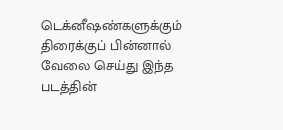டெக்னீஷண்களுக்கும் திரைக்குப் பின்னால் வேலை செய்து இந்த படத்தின்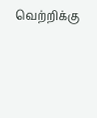வெற்றிக்கு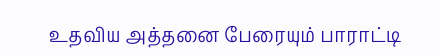உதவிய அத்தனை பேரையும் பாராட்டி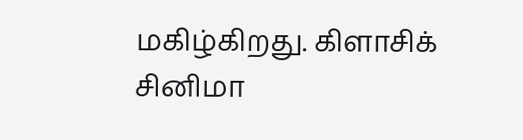மகிழ்கிறது. கிளாசிக் சினிமா